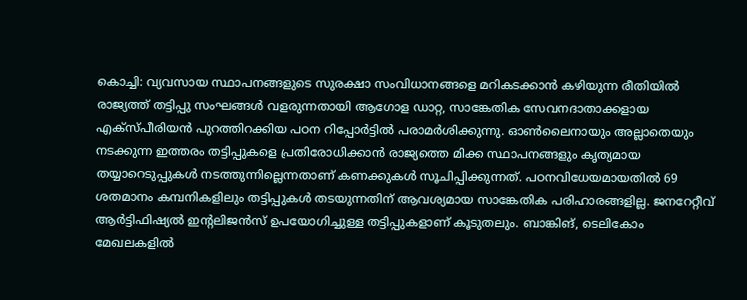കൊച്ചി: വ്യവസായ സ്ഥാപനങ്ങളുടെ സുരക്ഷാ സംവിധാനങ്ങളെ മറികടക്കാൻ കഴിയുന്ന രീതിയിൽ രാജ്യത്ത് തട്ടിപ്പു സംഘങ്ങൾ വളരുന്നതായി ആഗോള ഡാറ്റ, സാങ്കേതിക സേവനദാതാക്കളായ എക്സ്പീരിയൻ പുറത്തിറക്കിയ പഠന റിപ്പോർട്ടിൽ പരാമർശിക്കുന്നു. ഓൺലൈനായും അല്ലാതെയും നടക്കുന്ന ഇത്തരം തട്ടിപ്പുകളെ പ്രതിരോധിക്കാൻ രാജ്യത്തെ മിക്ക സ്ഥാപനങ്ങളും കൃത്യമായ തയ്യാറെടുപ്പുകൾ നടത്തുന്നില്ലെന്നതാണ് കണക്കുകൾ സൂചിപ്പിക്കുന്നത്. പഠനവിധേയമായതിൽ 69 ശതമാനം കമ്പനികളിലും തട്ടിപ്പുകൾ തടയുന്നതിന് ആവശ്യമായ സാങ്കേതിക പരിഹാരങ്ങളില്ല. ജനറേറ്റീവ് ആർട്ടിഫിഷ്യൽ ഇന്റലിജൻസ് ഉപയോഗിച്ചുള്ള തട്ടിപ്പുകളാണ് കൂടുതലും. ബാങ്കിങ്, ടെലികോം മേഖലകളിൽ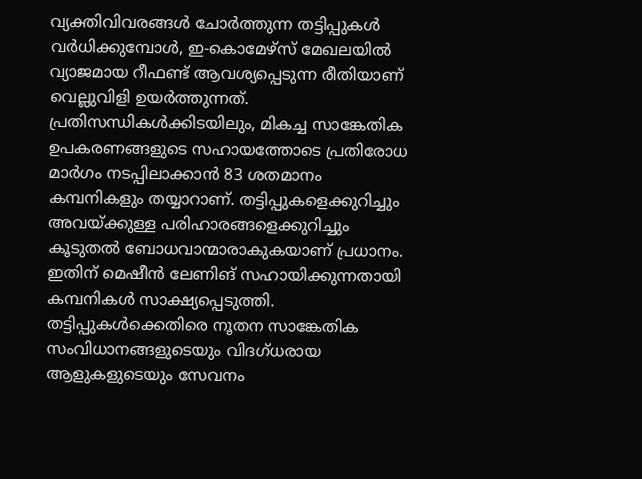വ്യക്തിവിവരങ്ങൾ ചോർത്തുന്ന തട്ടിപ്പുകൾ വർധിക്കുമ്പോൾ, ഇ-കൊമേഴ്സ് മേഖലയിൽ വ്യാജമായ റീഫണ്ട് ആവശ്യപ്പെടുന്ന രീതിയാണ് വെല്ലുവിളി ഉയർത്തുന്നത്.
പ്രതിസന്ധികൾക്കിടയിലും, മികച്ച സാങ്കേതിക ഉപകരണങ്ങളുടെ സഹായത്തോടെ പ്രതിരോധ മാർഗം നടപ്പിലാക്കാൻ 83 ശതമാനം കമ്പനികളും തയ്യാറാണ്. തട്ടിപ്പുകളെക്കുറിച്ചും അവയ്ക്കുള്ള പരിഹാരങ്ങളെക്കുറിച്ചും കൂടുതൽ ബോധവാന്മാരാകുകയാണ് പ്രധാനം. ഇതിന് മെഷീൻ ലേണിങ് സഹായിക്കുന്നതായി കമ്പനികൾ സാക്ഷ്യപ്പെടുത്തി. തട്ടിപ്പുകൾക്കെതിരെ നൂതന സാങ്കേതിക സംവിധാനങ്ങളുടെയും വിദഗ്ധരായ ആളുകളുടെയും സേവനം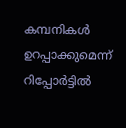കമ്പനികൾ ഉറപ്പാക്കുമെന്ന് റിപ്പോർട്ടിൽ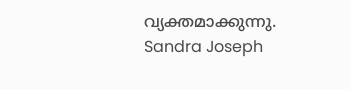വ്യക്തമാക്കുന്നു.
Sandra Joseph